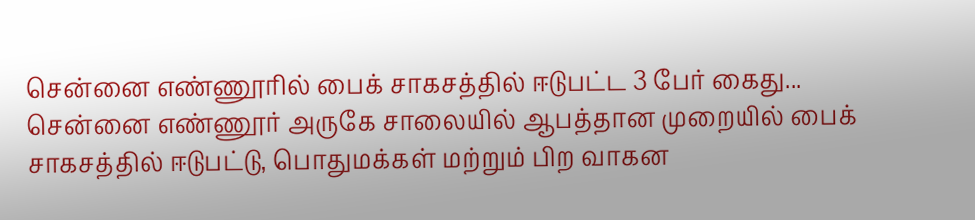சென்னை எண்ணூரில் பைக் சாகசத்தில் ஈடுபட்ட 3 பேர் கைது...
சென்னை எண்ணூர் அருகே சாலையில் ஆபத்தான முறையில் பைக் சாகசத்தில் ஈடுபட்டு, பொதுமக்கள் மற்றும் பிற வாகன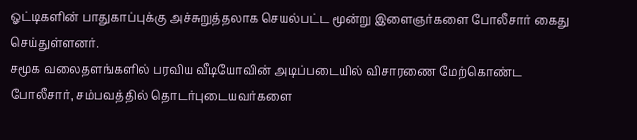ஓட்டிகளின் பாதுகாப்புக்கு அச்சுறுத்தலாக செயல்பட்ட மூன்று இளைஞர்களை போலீசார் கைது செய்துள்ளனர்.
சமூக வலைதளங்களில் பரவிய வீடியோவின் அடிப்படையில் விசாரணை மேற்கொண்ட போலீசார், சம்பவத்தில் தொடர்புடையவர்களை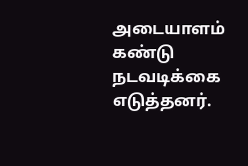அடையாளம் கண்டு நடவடிக்கை எடுத்தனர்.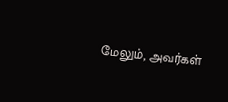மேலும், அவர்கள்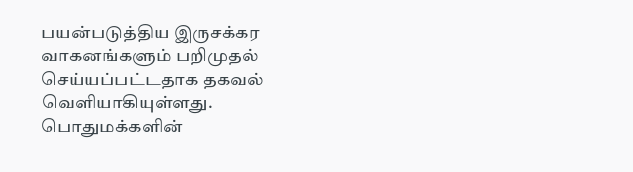பயன்படுத்திய இருசக்கர வாகனங்களும் பறிமுதல் செய்யப்பட்டதாக தகவல் வெளியாகியுள்ளது.
பொதுமக்களின்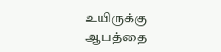உயிருக்கு ஆபத்தை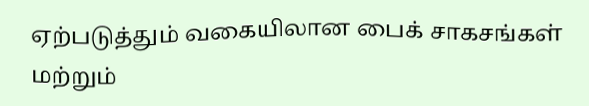ஏற்படுத்தும் வகையிலான பைக் சாகசங்கள் மற்றும்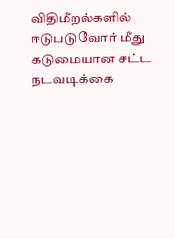விதிமீறல்களில் ஈடுபடுவோர் மீது கடுமையான சட்ட நடவடிக்கை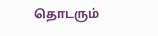தொடரும்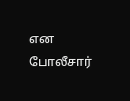என போலீசார்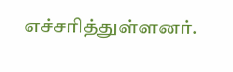எச்சரித்துள்ளனர்.